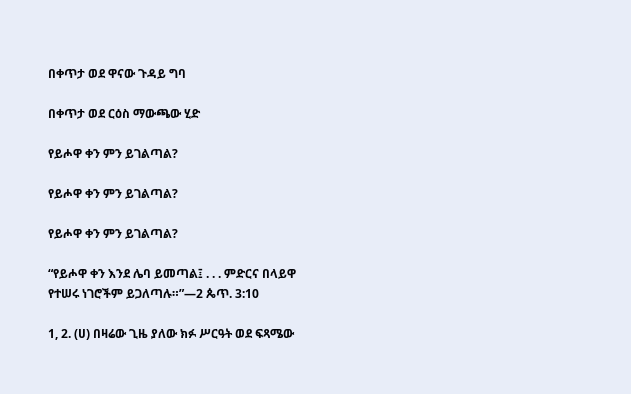በቀጥታ ወደ ዋናው ጉዳይ ግባ

በቀጥታ ወደ ርዕስ ማውጫው ሂድ

የይሖዋ ቀን ምን ይገልጣል?

የይሖዋ ቀን ምን ይገልጣል?

የይሖዋ ቀን ምን ይገልጣል?

“የይሖዋ ቀን እንደ ሌባ ይመጣል፤ . . . ምድርና በላይዋ የተሠሩ ነገሮችም ይጋለጣሉ።”—2 ጴጥ. 3:10

1, 2. (ሀ) በዛሬው ጊዜ ያለው ክፉ ሥርዓት ወደ ፍጻሜው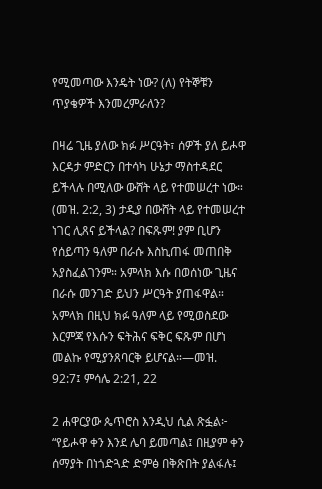የሚመጣው እንዴት ነው? (ለ) የትኞቹን ጥያቄዎች እንመረምራለን?

በዛሬ ጊዜ ያለው ክፉ ሥርዓት፣ ሰዎች ያለ ይሖዋ እርዳታ ምድርን በተሳካ ሁኔታ ማስተዳደር ይችላሉ በሚለው ውሸት ላይ የተመሠረተ ነው። (መዝ. 2:2, 3) ታዲያ በውሸት ላይ የተመሠረተ ነገር ሊጸና ይችላል? በፍጹም! ያም ቢሆን የሰይጣን ዓለም በራሱ እስኪጠፋ መጠበቅ አያስፈልገንም። አምላክ እሱ በወሰነው ጊዜና በራሱ መንገድ ይህን ሥርዓት ያጠፋዋል። አምላክ በዚህ ክፉ ዓለም ላይ የሚወስደው እርምጃ የእሱን ፍትሕና ፍቅር ፍጹም በሆነ መልኩ የሚያንጸባርቅ ይሆናል።—መዝ. 92:7፤ ምሳሌ 2:21, 22

2 ሐዋርያው ጴጥሮስ እንዲህ ሲል ጽፏል፦ “የይሖዋ ቀን እንደ ሌባ ይመጣል፤ በዚያም ቀን ሰማያት በነጎድጓድ ድምፅ በቅጽበት ያልፋሉ፤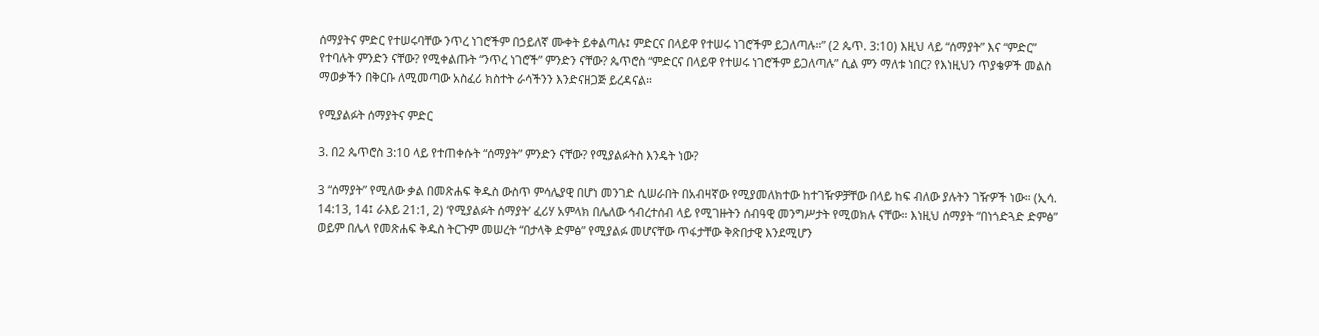ሰማያትና ምድር የተሠሩባቸው ንጥረ ነገሮችም በኃይለኛ ሙቀት ይቀልጣሉ፤ ምድርና በላይዋ የተሠሩ ነገሮችም ይጋለጣሉ።” (2 ጴጥ. 3:10) እዚህ ላይ “ሰማያት” እና “ምድር” የተባሉት ምንድን ናቸው? የሚቀልጡት “ንጥረ ነገሮች” ምንድን ናቸው? ጴጥሮስ “ምድርና በላይዋ የተሠሩ ነገሮችም ይጋለጣሉ” ሲል ምን ማለቱ ነበር? የእነዚህን ጥያቄዎች መልስ ማወቃችን በቅርቡ ለሚመጣው አስፈሪ ክስተት ራሳችንን እንድናዘጋጅ ይረዳናል።

የሚያልፉት ሰማያትና ምድር

3. በ2 ጴጥሮስ 3:10 ላይ የተጠቀሱት “ሰማያት” ምንድን ናቸው? የሚያልፉትስ እንዴት ነው?

3 “ሰማያት” የሚለው ቃል በመጽሐፍ ቅዱስ ውስጥ ምሳሌያዊ በሆነ መንገድ ሲሠራበት በአብዛኛው የሚያመለክተው ከተገዥዎቻቸው በላይ ከፍ ብለው ያሉትን ገዥዎች ነው። (ኢሳ. 14:13, 14፤ ራእይ 21:1, 2) ‘የሚያልፉት ሰማያት’ ፈሪሃ አምላክ በሌለው ኅብረተሰብ ላይ የሚገዙትን ሰብዓዊ መንግሥታት የሚወክሉ ናቸው። እነዚህ ሰማያት “በነጎድጓድ ድምፅ” ወይም በሌላ የመጽሐፍ ቅዱስ ትርጉም መሠረት “በታላቅ ድምፅ” የሚያልፉ መሆናቸው ጥፋታቸው ቅጽበታዊ እንደሚሆን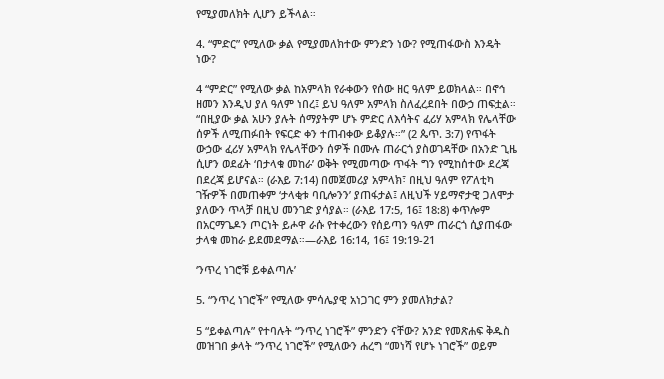የሚያመለክት ሊሆን ይችላል።

4. “ምድር” የሚለው ቃል የሚያመለክተው ምንድን ነው? የሚጠፋውስ እንዴት ነው?

4 “ምድር” የሚለው ቃል ከአምላክ የራቀውን የሰው ዘር ዓለም ይወክላል። በኖኅ ዘመን እንዲህ ያለ ዓለም ነበረ፤ ይህ ዓለም አምላክ ስለፈረደበት በውኃ ጠፍቷል። “በዚያው ቃል አሁን ያሉት ሰማያትም ሆኑ ምድር ለእሳትና ፈሪሃ አምላክ የሌላቸው ሰዎች ለሚጠፉበት የፍርድ ቀን ተጠብቀው ይቆያሉ።” (2 ጴጥ. 3:7) የጥፋት ውኃው ፈሪሃ አምላክ የሌላቸውን ሰዎች በሙሉ ጠራርጎ ያስወገዳቸው በአንድ ጊዜ ሲሆን ወደፊት ‘በታላቁ መከራ’ ወቅት የሚመጣው ጥፋት ግን የሚከሰተው ደረጃ በደረጃ ይሆናል። (ራእይ 7:14) በመጀመሪያ አምላክ፣ በዚህ ዓለም የፖለቲካ ገዥዎች በመጠቀም ‘ታላቂቱ ባቢሎንን’ ያጠፋታል፤ ለዚህች ሃይማኖታዊ ጋለሞታ ያለውን ጥላቻ በዚህ መንገድ ያሳያል። (ራእይ 17:5, 16፤ 18:8) ቀጥሎም በአርማጌዶን ጦርነት ይሖዋ ራሱ የተቀረውን የሰይጣን ዓለም ጠራርጎ ሲያጠፋው ታላቁ መከራ ይደመደማል።—ራእይ 16:14, 16፤ 19:19-21

‘ንጥረ ነገሮቹ ይቀልጣሉ’

5. “ንጥረ ነገሮች” የሚለው ምሳሌያዊ አነጋገር ምን ያመለክታል?

5 “ይቀልጣሉ” የተባሉት “ንጥረ ነገሮች” ምንድን ናቸው? አንድ የመጽሐፍ ቅዱስ መዝገበ ቃላት “ንጥረ ነገሮች” የሚለውን ሐረግ “መነሻ የሆኑ ነገሮች” ወይም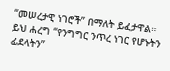“መሠረታዊ ነገሮች” በማለት ይፈታዋል። ይህ ሐረግ “የንግግር ንጥረ ነገር የሆኑትን ፊደላትን”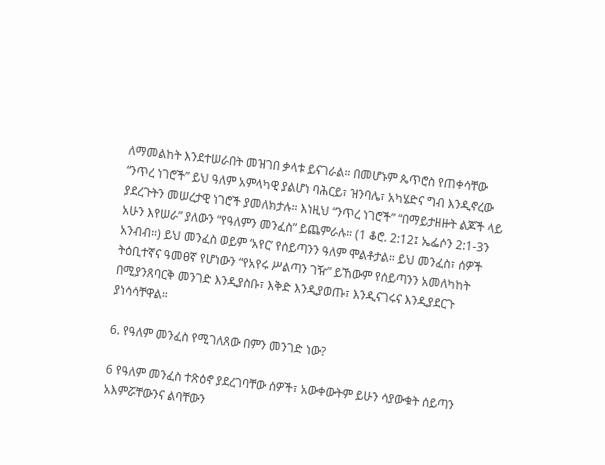ለማመልከት እንደተሠራበት መዝገበ ቃላቱ ይናገራል። በመሆኑም ጴጥሮስ የጠቀሳቸው “ንጥረ ነገሮች” ይህ ዓለም አምላካዊ ያልሆነ ባሕርይ፣ ዝንባሌ፣ አካሄድና ግብ እንዲኖረው ያደረጉትን መሠረታዊ ነገሮች ያመለክታሉ። እነዚህ “ንጥረ ነገሮች” “በማይታዘዙት ልጆች ላይ አሁን እየሠራ” ያለውን “የዓለምን መንፈስ” ይጨምራሉ። (1 ቆሮ. 2:12፤ ኤፌሶን 2:1-3ን አንብብ።) ይህ መንፈስ ወይም ‘አየር’ የሰይጣንን ዓለም ሞልቶታል። ይህ መንፈስ፣ ሰዎች ትዕቢተኛና ዓመፀኛ የሆነውን “የአየሩ ሥልጣን ገዥ” ይኸውም የሰይጣንን አመለካከት በሚያንጸባርቅ መንገድ እንዲያስቡ፣ እቅድ እንዲያወጡ፣ እንዲናገሩና እንዲያደርጉ ያነሳሳቸዋል።

6. የዓለም መንፈስ የሚገለጸው በምን መንገድ ነው?

6 የዓለም መንፈስ ተጽዕኖ ያደረገባቸው ሰዎች፣ አውቀውትም ይሁን ሳያውቁት ሰይጣን አእምሯቸውንና ልባቸውን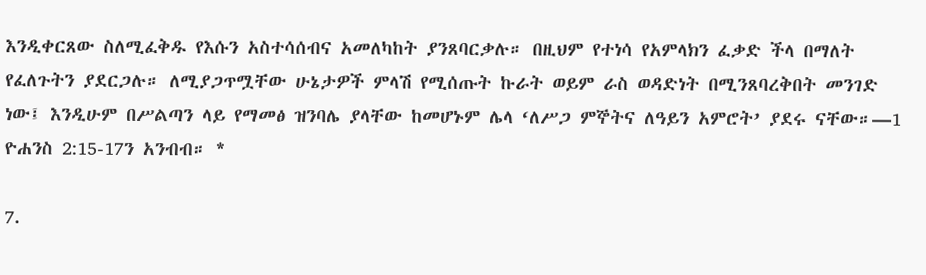እንዲቀርጸው ስለሚፈቅዱ የእሱን አስተሳሰብና አመለካከት ያንጸባርቃሉ። በዚህም የተነሳ የአምላክን ፈቃድ ችላ በማለት የፈለጉትን ያደርጋሉ። ለሚያጋጥሟቸው ሁኔታዎች ምላሽ የሚሰጡት ኩራት ወይም ራስ ወዳድነት በሚንጸባረቅበት መንገድ ነው፤ እንዲሁም በሥልጣን ላይ የማመፅ ዝንባሌ ያላቸው ከመሆኑም ሌላ ‘ለሥጋ ምኞትና ለዓይን አምሮት’ ያደሩ ናቸው።—1 ዮሐንስ 2:15-17ን አንብብ። *

7.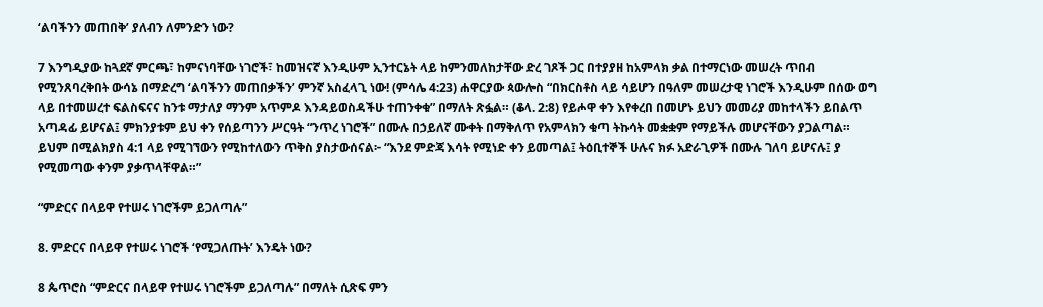‘ልባችንን መጠበቅ’ ያለብን ለምንድን ነው?

7 እንግዲያው ከጓደኛ ምርጫ፣ ከምናነባቸው ነገሮች፣ ከመዝናኛ እንዲሁም ኢንተርኔት ላይ ከምንመለከታቸው ድረ ገጾች ጋር በተያያዘ ከአምላክ ቃል በተማርነው መሠረት ጥበብ የሚንጸባረቅበት ውሳኔ በማድረግ ‘ልባችንን መጠበቃችን’ ምንኛ አስፈላጊ ነው! (ምሳሌ 4:23) ሐዋርያው ጳውሎስ “በክርስቶስ ላይ ሳይሆን በዓለም መሠረታዊ ነገሮች እንዲሁም በሰው ወግ ላይ በተመሠረተ ፍልስፍናና ከንቱ ማታለያ ማንም አጥምዶ እንዳይወስዳችሁ ተጠንቀቁ” በማለት ጽፏል። (ቆላ. 2:8) የይሖዋ ቀን እየቀረበ በመሆኑ ይህን መመሪያ መከተላችን ይበልጥ አጣዳፊ ይሆናል፤ ምክንያቱም ይህ ቀን የሰይጣንን ሥርዓት “ንጥረ ነገሮች” በሙሉ በኃይለኛ ሙቀት በማቅለጥ የአምላክን ቁጣ ትኩሳት መቋቋም የማይችሉ መሆናቸውን ያጋልጣል። ይህም በሚልክያስ 4:1 ላይ የሚገኘውን የሚከተለውን ጥቅስ ያስታውሰናል፦ “እንደ ምድጃ እሳት የሚነድ ቀን ይመጣል፤ ትዕቢተኞች ሁሉና ክፉ አድራጊዎች በሙሉ ገለባ ይሆናሉ፤ ያ የሚመጣው ቀንም ያቃጥላቸዋል።”

“ምድርና በላይዋ የተሠሩ ነገሮችም ይጋለጣሉ”

8. ምድርና በላይዋ የተሠሩ ነገሮች ‘የሚጋለጡት’ እንዴት ነው?

8 ጴጥሮስ “ምድርና በላይዋ የተሠሩ ነገሮችም ይጋለጣሉ” በማለት ሲጽፍ ምን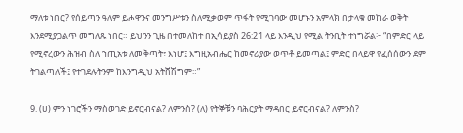ማለቱ ነበር? የሰይጣን ዓለም ይሖዋንና መንግሥቱን ስለሚቃወም ጥፋት የሚገባው መሆኑን አምላክ በታላቁ መከራ ወቅት እንደሚያጋልጥ መግለጹ ነበር። ይህንን ጊዜ በተመለከተ በኢሳይያስ 26:21 ላይ እንዲህ የሚል ትንቢት ተነግሯል፦ “በምድር ላይ የሚኖረውን ሕዝብ ስለ ኀጢአቱ ለመቅጣት፣ እነሆ፤ እግዚአብሔር ከመኖሪያው ወጥቶ ይመጣል፤ ምድር በላይዋ የፈሰሰውን ደም ትገልጣለች፤ የተገደሉትንም ከእንግዲህ አትሸሽግም።”

9. (ሀ) ምን ነገሮችን ማስወገድ ይኖርብናል? ለምንስ? (ለ) የትኞቹን ባሕርያት ማዳበር ይኖርብናል? ለምንስ?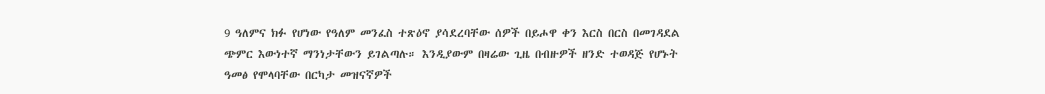9 ዓለምና ክፉ የሆነው የዓለም መንፈስ ተጽዕኖ ያሳደረባቸው ሰዎች በይሖዋ ቀን እርስ በርስ በመገዳደል ጭምር እውነተኛ ማንነታቸውን ይገልጣሉ። እንዲያውም በዛሬው ጊዜ በብዙዎች ዘንድ ተወዳጅ የሆኑት ዓመፅ የሞላባቸው በርካታ መዝናኛዎች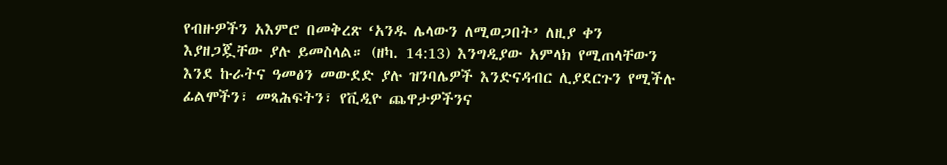የብዙዎችን አእምሮ በመቅረጽ ‘አንዱ ሌላውን ለሚወጋበት’ ለዚያ ቀን እያዘጋጇቸው ያሉ ይመስላል። (ዘካ. 14:13) እንግዲያው አምላክ የሚጠላቸውን እንደ ኩራትና ዓመፅን መውደድ ያሉ ዝንባሌዎች እንድናዳብር ሊያደርጉን የሚችሉ ፊልሞችን፣ መጻሕፍትን፣ የቪዲዮ ጨዋታዎችንና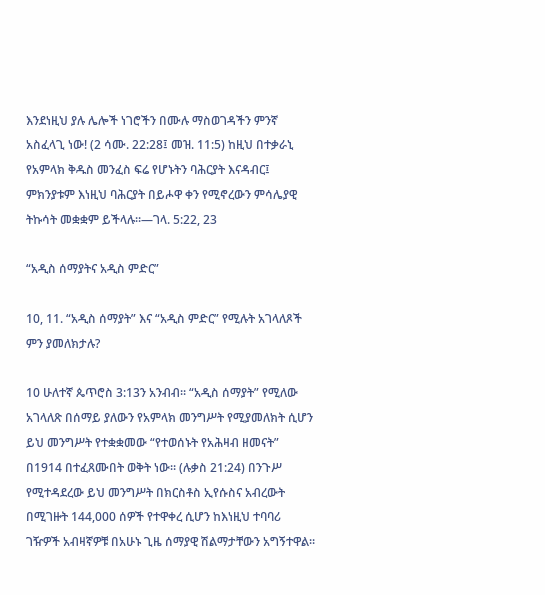እንደነዚህ ያሉ ሌሎች ነገሮችን በሙሉ ማስወገዳችን ምንኛ አስፈላጊ ነው! (2 ሳሙ. 22:28፤ መዝ. 11:5) ከዚህ በተቃራኒ የአምላክ ቅዱስ መንፈስ ፍሬ የሆኑትን ባሕርያት እናዳብር፤ ምክንያቱም እነዚህ ባሕርያት በይሖዋ ቀን የሚኖረውን ምሳሌያዊ ትኩሳት መቋቋም ይችላሉ።—ገላ. 5:22, 23

“አዲስ ሰማያትና አዲስ ምድር”

10, 11. “አዲስ ሰማያት” እና “አዲስ ምድር” የሚሉት አገላለጾች ምን ያመለክታሉ?

10 ሁለተኛ ጴጥሮስ 3:13ን አንብብ። “አዲስ ሰማያት” የሚለው አገላለጽ በሰማይ ያለውን የአምላክ መንግሥት የሚያመለክት ሲሆን ይህ መንግሥት የተቋቋመው “የተወሰኑት የአሕዛብ ዘመናት” በ1914 በተፈጸሙበት ወቅት ነው። (ሉቃስ 21:24) በንጉሥ የሚተዳደረው ይህ መንግሥት በክርስቶስ ኢየሱስና አብረውት በሚገዙት 144,000 ሰዎች የተዋቀረ ሲሆን ከእነዚህ ተባባሪ ገዥዎች አብዛኛዎቹ በአሁኑ ጊዜ ሰማያዊ ሽልማታቸውን አግኝተዋል።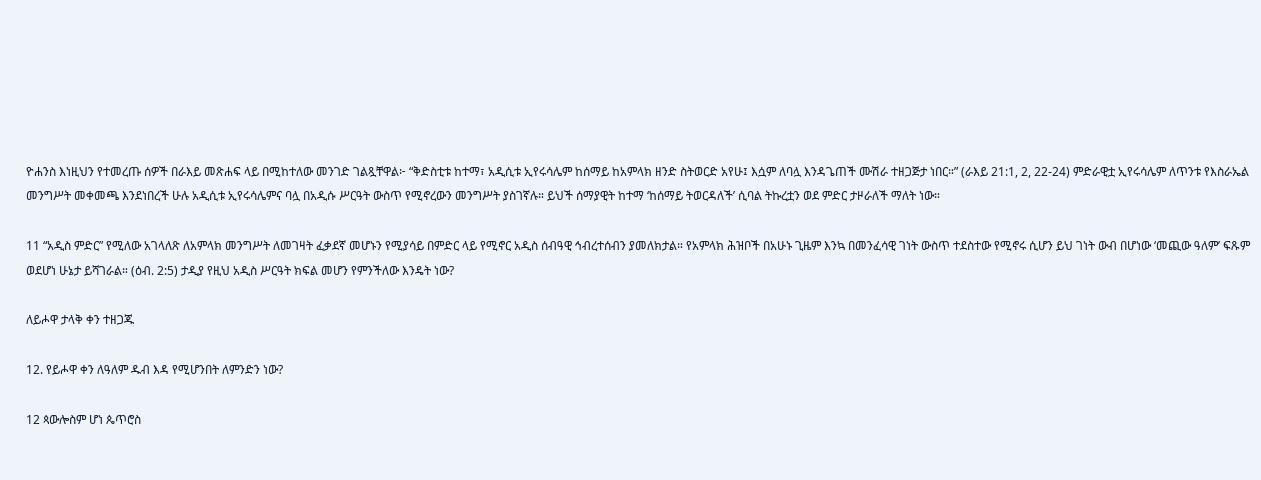ዮሐንስ እነዚህን የተመረጡ ሰዎች በራእይ መጽሐፍ ላይ በሚከተለው መንገድ ገልጿቸዋል፦ “ቅድስቲቱ ከተማ፣ አዲሲቱ ኢየሩሳሌም ከሰማይ ከአምላክ ዘንድ ስትወርድ አየሁ፤ እሷም ለባሏ እንዳጌጠች ሙሽራ ተዘጋጅታ ነበር።” (ራእይ 21:1, 2, 22-24) ምድራዊቷ ኢየሩሳሌም ለጥንቱ የእስራኤል መንግሥት መቀመጫ እንደነበረች ሁሉ አዲሲቱ ኢየሩሳሌምና ባሏ በአዲሱ ሥርዓት ውስጥ የሚኖረውን መንግሥት ያስገኛሉ። ይህች ሰማያዊት ከተማ ‘ከሰማይ ትወርዳለች’ ሲባል ትኩረቷን ወደ ምድር ታዞራለች ማለት ነው።

11 “አዲስ ምድር” የሚለው አገላለጽ ለአምላክ መንግሥት ለመገዛት ፈቃደኛ መሆኑን የሚያሳይ በምድር ላይ የሚኖር አዲስ ሰብዓዊ ኅብረተሰብን ያመለክታል። የአምላክ ሕዝቦች በአሁኑ ጊዜም እንኳ በመንፈሳዊ ገነት ውስጥ ተደስተው የሚኖሩ ሲሆን ይህ ገነት ውብ በሆነው ‘መጪው ዓለም’ ፍጹም ወደሆነ ሁኔታ ይሻገራል። (ዕብ. 2:5) ታዲያ የዚህ አዲስ ሥርዓት ክፍል መሆን የምንችለው እንዴት ነው?

ለይሖዋ ታላቅ ቀን ተዘጋጁ

12. የይሖዋ ቀን ለዓለም ዱብ እዳ የሚሆንበት ለምንድን ነው?

12 ጳውሎስም ሆነ ጴጥሮስ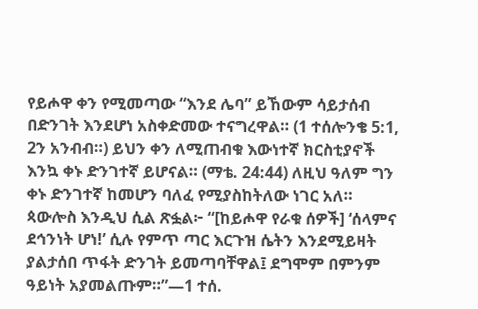የይሖዋ ቀን የሚመጣው “እንደ ሌባ” ይኸውም ሳይታሰብ በድንገት እንደሆነ አስቀድመው ተናግረዋል። (1 ተሰሎንቄ 5:1, 2ን አንብብ።) ይህን ቀን ለሚጠብቁ እውነተኛ ክርስቲያኖች እንኳ ቀኑ ድንገተኛ ይሆናል። (ማቴ. 24:44) ለዚህ ዓለም ግን ቀኑ ድንገተኛ ከመሆን ባለፈ የሚያስከትለው ነገር አለ። ጳውሎስ እንዲህ ሲል ጽፏል፦ “[ከይሖዋ የራቁ ሰዎች] ‘ሰላምና ደኅንነት ሆነ!’ ሲሉ የምጥ ጣር እርጉዝ ሴትን እንደሚይዛት ያልታሰበ ጥፋት ድንገት ይመጣባቸዋል፤ ደግሞም በምንም ዓይነት አያመልጡም።”—1 ተሰ.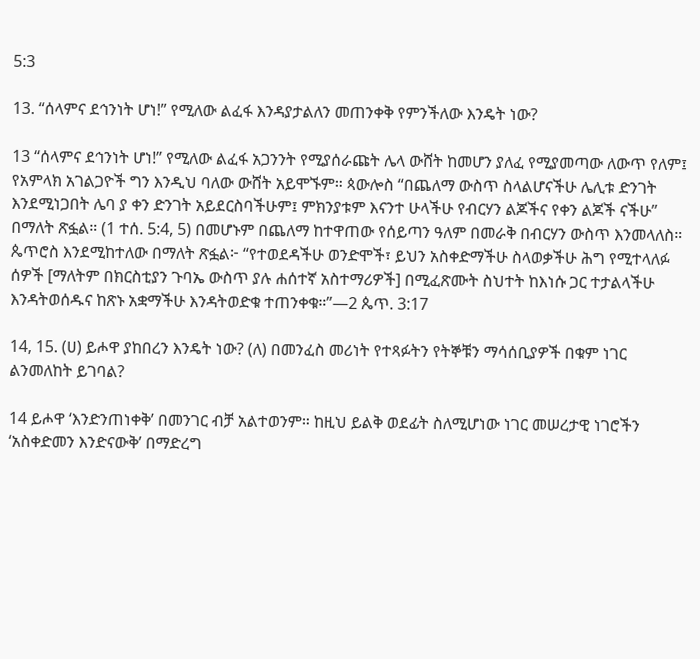5:3

13. “ሰላምና ደኅንነት ሆነ!” የሚለው ልፈፋ እንዳያታልለን መጠንቀቅ የምንችለው እንዴት ነው?

13 “ሰላምና ደኅንነት ሆነ!” የሚለው ልፈፋ አጋንንት የሚያሰራጩት ሌላ ውሸት ከመሆን ያለፈ የሚያመጣው ለውጥ የለም፤ የአምላክ አገልጋዮች ግን እንዲህ ባለው ውሸት አይሞኙም። ጳውሎስ “በጨለማ ውስጥ ስላልሆናችሁ ሌሊቱ ድንገት እንደሚነጋበት ሌባ ያ ቀን ድንገት አይደርስባችሁም፤ ምክንያቱም እናንተ ሁላችሁ የብርሃን ልጆችና የቀን ልጆች ናችሁ” በማለት ጽፏል። (1 ተሰ. 5:4, 5) በመሆኑም በጨለማ ከተዋጠው የሰይጣን ዓለም በመራቅ በብርሃን ውስጥ እንመላለስ። ጴጥሮስ እንደሚከተለው በማለት ጽፏል፦ “የተወደዳችሁ ወንድሞች፣ ይህን አስቀድማችሁ ስላወቃችሁ ሕግ የሚተላለፉ ሰዎች [ማለትም በክርስቲያን ጉባኤ ውስጥ ያሉ ሐሰተኛ አስተማሪዎች] በሚፈጽሙት ስህተት ከእነሱ ጋር ተታልላችሁ እንዳትወሰዱና ከጽኑ አቋማችሁ እንዳትወድቁ ተጠንቀቁ።”—2 ጴጥ. 3:17

14, 15. (ሀ) ይሖዋ ያከበረን እንዴት ነው? (ለ) በመንፈስ መሪነት የተጻፉትን የትኞቹን ማሳሰቢያዎች በቁም ነገር ልንመለከት ይገባል?

14 ይሖዋ ‘እንድንጠነቀቅ’ በመንገር ብቻ አልተወንም። ከዚህ ይልቅ ወደፊት ስለሚሆነው ነገር መሠረታዊ ነገሮችን ‘አስቀድመን እንድናውቅ’ በማድረግ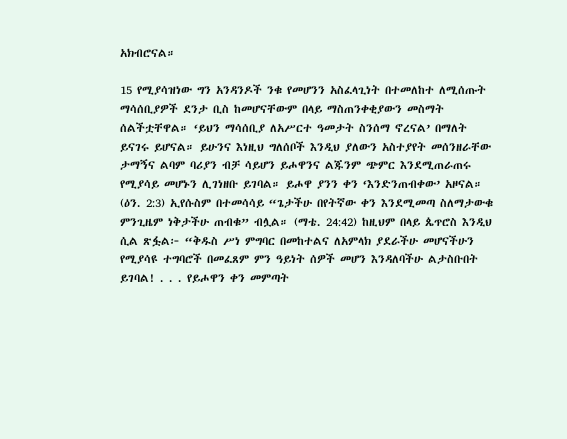አክብሮናል።

15 የሚያሳዝነው ግን አንዳንዶች ንቁ የመሆንን አስፈላጊነት በተመለከተ ለሚሰጡት ማሳሰቢያዎች ደንታ ቢስ ከመሆናቸውም በላይ ማስጠንቀቂያውን መስማት ሰልችቷቸዋል። ‘ይህን ማሳሰቢያ ለአሥርተ ዓመታት ስንሰማ ኖረናል’ በማለት ይናገሩ ይሆናል። ይሁንና እነዚህ ግለሰቦች እንዲህ ያለውን አስተያየት መሰንዘራቸው ታማኝና ልባም ባሪያን ብቻ ሳይሆን ይሖዋንና ልጁንም ጭምር እንደሚጠራጠሩ የሚያሳይ መሆኑን ሊገነዘቡ ይገባል። ይሖዋ ያንን ቀን ‘እንድንጠብቀው’ አዞናል። (ዕን. 2:3) ኢየሱስም በተመሳሳይ “ጌታችሁ በየትኛው ቀን እንደሚመጣ ስለማታውቁ ምንጊዜም ነቅታችሁ ጠብቁ” ብሏል። (ማቴ. 24:42) ከዚህም በላይ ጴጥሮስ እንዲህ ሲል ጽፏል፦ “ቅዱስ ሥነ ምግባር በመከተልና ለአምላክ ያደራችሁ መሆናችሁን የሚያሳዩ ተግባሮች በመፈጸም ምን ዓይነት ሰዎች መሆን እንዳለባችሁ ልታስቡበት ይገባል! . . . የይሖዋን ቀን መምጣት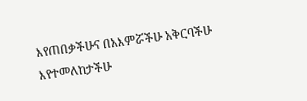እየጠበቃችሁና በአእምሯችሁ አቅርባችሁ እየተመለከታችሁ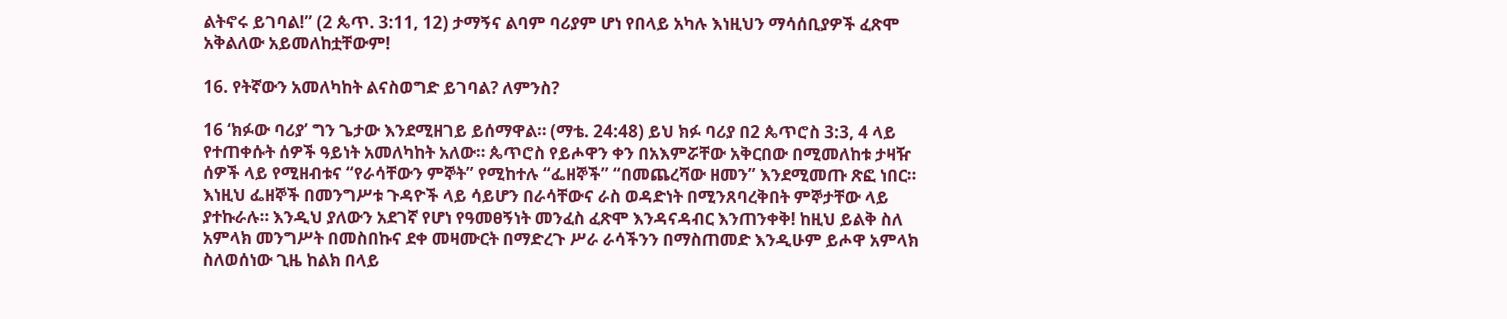ልትኖሩ ይገባል!” (2 ጴጥ. 3:11, 12) ታማኝና ልባም ባሪያም ሆነ የበላይ አካሉ እነዚህን ማሳሰቢያዎች ፈጽሞ አቅልለው አይመለከቷቸውም!

16. የትኛውን አመለካከት ልናስወግድ ይገባል? ለምንስ?

16 ‘ክፉው ባሪያ’ ግን ጌታው እንደሚዘገይ ይሰማዋል። (ማቴ. 24:48) ይህ ክፉ ባሪያ በ2 ጴጥሮስ 3:3, 4 ላይ የተጠቀሱት ሰዎች ዓይነት አመለካከት አለው። ጴጥሮስ የይሖዋን ቀን በአእምሯቸው አቅርበው በሚመለከቱ ታዛዥ ሰዎች ላይ የሚዘብቱና “የራሳቸውን ምኞት” የሚከተሉ “ፌዘኞች” “በመጨረሻው ዘመን” እንደሚመጡ ጽፎ ነበር። እነዚህ ፌዘኞች በመንግሥቱ ጉዳዮች ላይ ሳይሆን በራሳቸውና ራስ ወዳድነት በሚንጸባረቅበት ምኞታቸው ላይ ያተኩራሉ። እንዲህ ያለውን አደገኛ የሆነ የዓመፀኝነት መንፈስ ፈጽሞ እንዳናዳብር እንጠንቀቅ! ከዚህ ይልቅ ስለ አምላክ መንግሥት በመስበኩና ደቀ መዛሙርት በማድረጉ ሥራ ራሳችንን በማስጠመድ እንዲሁም ይሖዋ አምላክ ስለወሰነው ጊዜ ከልክ በላይ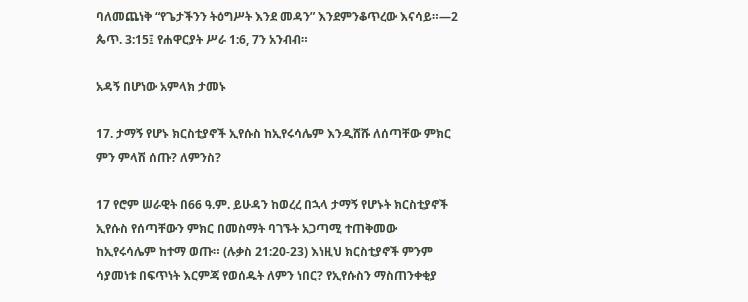ባለመጨነቅ “የጌታችንን ትዕግሥት እንደ መዳን” እንደምንቆጥረው እናሳይ።—2 ጴጥ. 3:15፤ የሐዋርያት ሥራ 1:6, 7ን አንብብ።

አዳኝ በሆነው አምላክ ታመኑ

17. ታማኝ የሆኑ ክርስቲያኖች ኢየሱስ ከኢየሩሳሌም እንዲሸሹ ለሰጣቸው ምክር ምን ምላሽ ሰጡ? ለምንስ?

17 የሮም ሠራዊት በ66 ዓ.ም. ይሁዳን ከወረረ በኋላ ታማኝ የሆኑት ክርስቲያኖች ኢየሱስ የሰጣቸውን ምክር በመስማት ባገኙት አጋጣሚ ተጠቅመው ከኢየሩሳሌም ከተማ ወጡ። (ሉቃስ 21:20-23) እነዚህ ክርስቲያኖች ምንም ሳያመነቱ በፍጥነት እርምጃ የወሰዱት ለምን ነበር? የኢየሱስን ማስጠንቀቂያ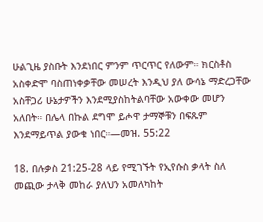ሁልጊዜ ያስቡት እንደነበር ምንም ጥርጥር የለውም። ክርስቶስ አስቀድሞ ባስጠነቀቃቸው መሠረት እንዲህ ያለ ውሳኔ ማድረጋቸው አስቸጋሪ ሁኔታዎችን እንደሚያስከትልባቸው አውቀው መሆን አለበት። በሌላ በኩል ደግሞ ይሖዋ ታማኞቹን በፍጹም እንደማይጥል ያውቁ ነበር።—መዝ. 55:22

18. በሉቃስ 21:25-28 ላይ የሚገኙት የኢየሱስ ቃላት ስለ መጪው ታላቅ መከራ ያለህን አመለካከት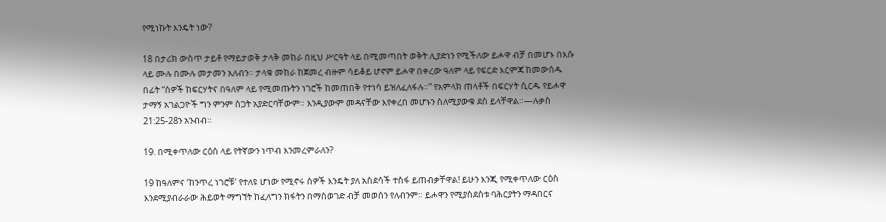የሚነኩት እንዴት ነው?

18 በታሪክ ውስጥ ታይቶ የማይታወቅ ታላቅ መከራ በዚህ ሥርዓት ላይ በሚመጣበት ወቅት ሊያድነን የሚችለው ይሖዋ ብቻ በመሆኑ በእሱ ላይ ሙሉ በሙሉ መታመን አለብን። ታላቁ መከራ ከጀመረ ብዙም ሳይቆይ ሆኖም ይሖዋ በቀረው ዓለም ላይ የፍርድ እርምጃ ከመውሰዱ በፊት “ሰዎች ከፍርሃትና በዓለም ላይ የሚመጡትን ነገሮች ከመጠበቅ የተነሳ ይዝለፈለፋሉ።” የአምላክ ጠላቶች በፍርሃት ሲርዱ የይሖዋ ታማኝ አገልጋዮች ግን ምንም ስጋት አያድርባቸውም። እንዲያውም መዳናቸው እየቀረበ መሆኑን ስለሚያውቁ ደስ ይላቸዋል።—ሉቃስ 21:25-28ን አንብብ።

19. በሚቀጥለው ርዕስ ላይ የትኛውን ነጥብ እንመረምራለን?

19 ከዓለምና ‘ከንጥረ ነገሮቹ’ የተለዩ ሆነው የሚኖሩ ሰዎች እንዴት ያለ አስደሳች ተስፋ ይጠብቃቸዋል! ይሁን እንጂ የሚቀጥለው ርዕስ እንደሚያብራራው ሕይወት ማግኘት ከፈለግን ክፋትን በማስወገድ ብቻ መወሰን የለብንም። ይሖዋን የሚያስደስቱ ባሕርያትን ማዳበርና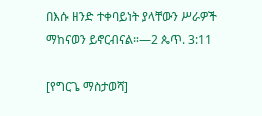በእሱ ዘንድ ተቀባይነት ያላቸውን ሥራዎች ማከናወን ይኖርብናል።—2 ጴጥ. 3:11

[የግርጌ ማስታወሻ]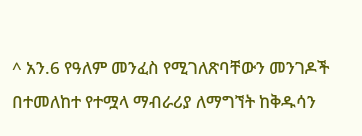^ አን.6 የዓለም መንፈስ የሚገለጽባቸውን መንገዶች በተመለከተ የተሟላ ማብራሪያ ለማግኘት ከቅዱሳን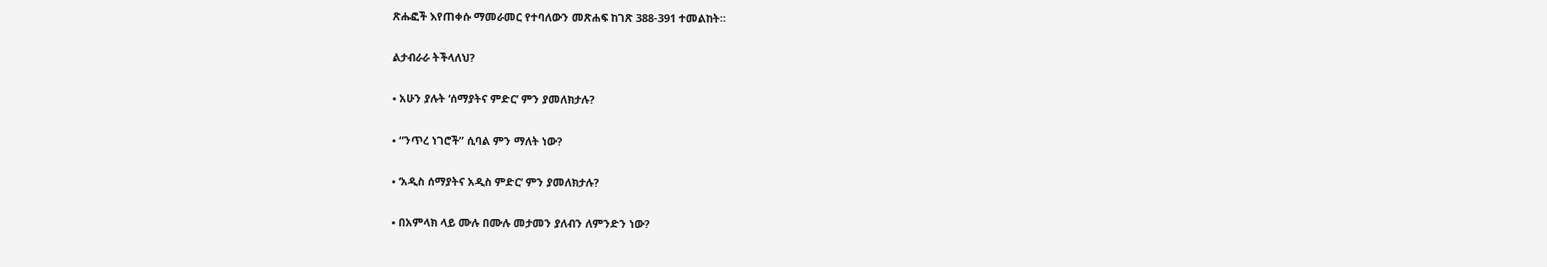ጽሑፎች እየጠቀሱ ማመራመር የተባለውን መጽሐፍ ከገጽ 388-391 ተመልከት።

ልታብራራ ትችላለህ?

• አሁን ያሉት ‘ሰማያትና ምድር’ ምን ያመለክታሉ?

• “ንጥረ ነገሮች” ሲባል ምን ማለት ነው?

• ‘አዲስ ሰማያትና አዲስ ምድር’ ምን ያመለክታሉ?

• በአምላክ ላይ ሙሉ በሙሉ መታመን ያለብን ለምንድን ነው?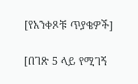[የአንቀጾቹ ጥያቄዎች]

[በገጽ 5 ላይ የሚገኝ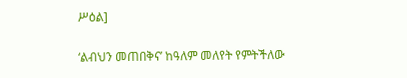ሥዕል]

‘ልብህን መጠበቅና’ ከዓለም መለየት የምትችለው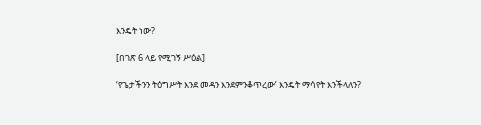እንዴት ነው?

[በገጽ 6 ላይ የሚገኝ ሥዕል]

‘የጌታችንን ትዕግሥት እንደ መዳን እንደምንቆጥረው’ እንዴት ማሳየት እንችላለን?